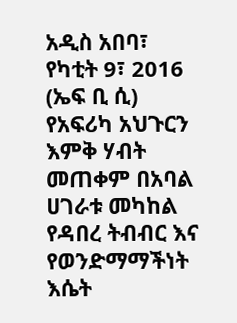አዲስ አበባ፣ የካቲት 9፣ 2016 (ኤፍ ቢ ሲ) የአፍሪካ አህጉርን እምቅ ሃብት መጠቀም በአባል ሀገራቱ መካከል የዳበረ ትብብር እና የወንድማማችነት እሴት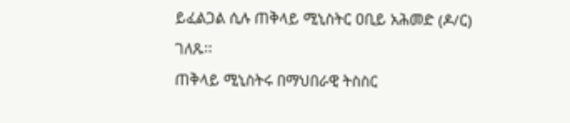ይፈልጋል ሲሉ ጠቅላይ ሚኒስትር ዐቢይ አሕመድ (ዶ/ር) ገለጹ፡፡
ጠቅላይ ሚኒስትሩ በማህበራዊ ትስስር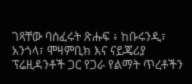ገጻቸው ባሰፈሩት ጽሑፍ ፥ ከቡሩንዲ፣ አንጎላ፣ ሞዛምቢክ እና ናይጄሪያ ፕሬዚዳንቶች ጋር የጋራ የልማት ጥረቶችን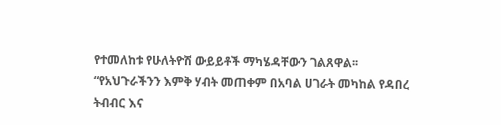የተመለከቱ የሁለትዮሽ ውይይቶች ማካሄዳቸውን ገልጸዋል፡፡
“የአህጉራችንን እምቅ ሃብት መጠቀም በአባል ሀገራት መካከል የዳበረ ትብብር እና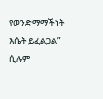የወንድማማችነት እሴት ይፈልጋል” ሲሉም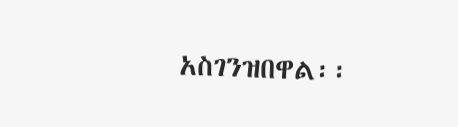አስገንዝበዋል፡፡